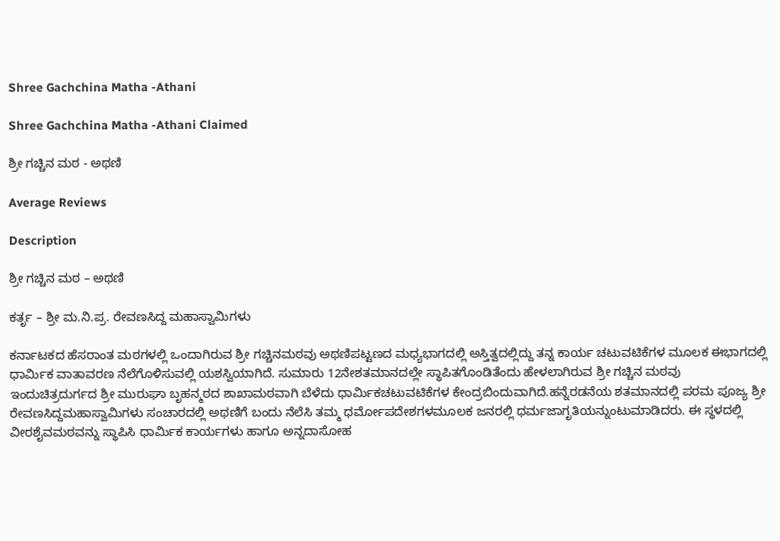Shree Gachchina Matha -Athani

Shree Gachchina Matha -Athani Claimed

ಶ್ರೀ ಗಚ್ಚಿನ ಮಠ - ಅಥಣಿ

Average Reviews

Description

ಶ್ರೀ ಗಚ್ಚಿನ ಮಠ – ಅಥಣಿ

ಕರ್ತೃ – ಶ್ರೀ ಮ.ನಿ.ಪ್ರ. ರೇವಣಸಿದ್ದ ಮಹಾಸ್ವಾಮಿಗಳು

ಕರ್ನಾಟಕದ ಹೆಸರಾಂತ ಮಠಗಳಲ್ಲಿ ಒಂದಾಗಿರುವ ಶ್ರೀ ಗಚ್ಚಿನಮಠವು ಅಥಣಿಪಟ್ಟಣದ ಮಧ್ಯಭಾಗದಲ್ಲಿ ಅಸ್ತಿತ್ವದಲ್ಲಿದ್ದು ತನ್ನ ಕಾರ್ಯ ಚಟುವಟಿಕೆಗಳ ಮೂಲಕ ಈಭಾಗದಲ್ಲಿ ಧಾರ್ಮಿಕ ವಾತಾವರಣ ನೆಲೆಗೊಳಿಸುವಲ್ಲಿ ಯಶಸ್ವಿಯಾಗಿದೆ. ಸುಮಾರು 12ನೇಶತಮಾನದಲ್ಲೇ ಸ್ಥಾಪಿತಗೊಂಡಿತೆಂದು ಹೇಳಲಾಗಿರುವ ಶ್ರೀ ಗಚ್ಚಿನ ಮಠವು ಇಂದುಚಿತ್ರದುರ್ಗದ ಶ್ರೀ ಮುರುಘಾ ಬೃಹನ್ಮಠದ ಶಾಖಾಮಠವಾಗಿ ಬೆಳೆದು ಧಾರ್ಮಿಕಚಟುವಟಿಕೆಗಳ ಕೇಂದ್ರಬಿಂದುವಾಗಿದೆ.ಹನ್ನೆರಡನೆಯ ಶತಮಾನದಲ್ಲಿ ಪರಮ ಪೂಜ್ಯ ಶ್ರೀ ರೇವಣಸಿದ್ದಮಹಾಸ್ವಾಮಿಗಳು ಸಂಚಾರದಲ್ಲಿ ಅಥಣಿಗೆ ಬಂದು ನೆಲೆಸಿ ತಮ್ಮ ಧರ್ಮೋಪದೇಶಗಳಮೂಲಕ ಜನರಲ್ಲಿ ಧರ್ಮಜಾಗೃತಿಯನ್ನುಂಟುಮಾಡಿದರು. ಈ ಸ್ಥಳದಲ್ಲಿ ವೀರಶೈವಮಠವನ್ನು ಸ್ಥಾಪಿಸಿ ಧಾರ್ಮಿಕ ಕಾರ್ಯಗಳು ಹಾಗೂ ಅನ್ನದಾಸೋಹ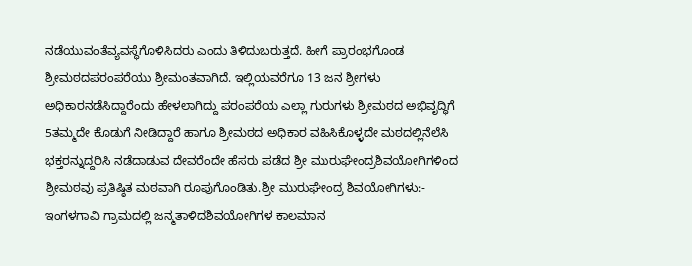ನಡೆಯುವಂತೆವ್ಯವಸ್ಥೆಗೊಳಿಸಿದರು ಎಂದು ತಿಳಿದುಬರುತ್ತದೆ. ಹೀಗೆ ಪ್ರಾರಂಭಗೊಂಡ ಶ್ರೀಮಠದಪರಂಪರೆಯು ಶ್ರೀಮಂತವಾಗಿದೆ. ಇಲ್ಲಿಯವರೆಗೂ 13 ಜನ ಶ್ರೀಗಳು ಅಧಿಕಾರನಡೆಸಿದ್ದಾರೆಂದು ಹೇಳಲಾಗಿದ್ದು ಪರಂಪರೆಯ ಎಲ್ಲಾ ಗುರುಗಳು ಶ್ರೀಮಠದ ಅಭಿವೃದ್ಧಿಗೆ 5ತಮ್ಮದೇ ಕೊಡುಗೆ ನೀಡಿದ್ದಾರೆ ಹಾಗೂ ಶ್ರೀಮಠದ ಅಧಿಕಾರ ವಹಿಸಿಕೊಳ್ಳದೇ ಮಠದಲ್ಲಿನೆಲೆಸಿ ಭಕ್ತರನ್ನುದ್ದರಿಸಿ ನಡೆದಾಡುವ ದೇವರೆಂದೇ ಹೆಸರು ಪಡೆದ ಶ್ರೀ ಮುರುಘೇಂದ್ರಶಿವಯೋಗಿಗಳಿಂದ ಶ್ರೀಮಠವು ಪ್ರತಿಷ್ಠಿತ ಮಠವಾಗಿ ರೂಪುಗೊಂಡಿತು.ಶ್ರೀ ಮುರುಘೇಂದ್ರ ಶಿವಯೋಗಿಗಳು:- ಇಂಗಳಗಾವಿ ಗ್ರಾಮದಲ್ಲಿ ಜನ್ಮತಾಳಿದಶಿವಯೋಗಿಗಳ ಕಾಲಮಾನ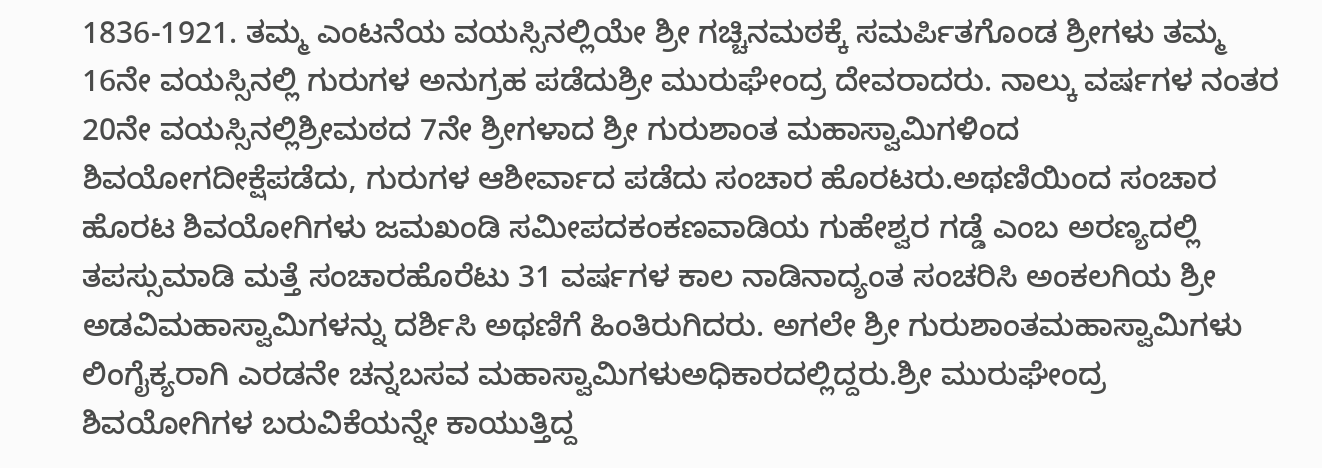1836-1921. ತಮ್ಮ ಎಂಟನೆಯ ವಯಸ್ಸಿನಲ್ಲಿಯೇ ಶ್ರೀ ಗಚ್ಚಿನಮಠಕ್ಕೆ ಸಮರ್ಪಿತಗೊಂಡ ಶ್ರೀಗಳು ತಮ್ಮ 16ನೇ ವಯಸ್ಸಿನಲ್ಲಿ ಗುರುಗಳ ಅನುಗ್ರಹ ಪಡೆದುಶ್ರೀ ಮುರುಘೇಂದ್ರ ದೇವರಾದರು. ನಾಲ್ಕು ವರ್ಷಗಳ ನಂತರ 20ನೇ ವಯಸ್ಸಿನಲ್ಲಿಶ್ರೀಮಠದ 7ನೇ ಶ್ರೀಗಳಾದ ಶ್ರೀ ಗುರುಶಾಂತ ಮಹಾಸ್ವಾಮಿಗಳಿಂದ ಶಿವಯೋಗದೀಕ್ಷೆಪಡೆದು, ಗುರುಗಳ ಆಶೀರ್ವಾದ ಪಡೆದು ಸಂಚಾರ ಹೊರಟರು.ಅಥಣಿಯಿಂದ ಸಂಚಾರ ಹೊರಟ ಶಿವಯೋಗಿಗಳು ಜಮಖಂಡಿ ಸಮೀಪದಕಂಕಣವಾಡಿಯ ಗುಹೇಶ್ವರ ಗಡ್ಡೆ ಎಂಬ ಅರಣ್ಯದಲ್ಲಿ ತಪಸ್ಸುಮಾಡಿ ಮತ್ತೆ ಸಂಚಾರಹೊರೆಟು 31 ವರ್ಷಗಳ ಕಾಲ ನಾಡಿನಾದ್ಯಂತ ಸಂಚರಿಸಿ ಅಂಕಲಗಿಯ ಶ್ರೀ ಅಡವಿಮಹಾಸ್ವಾಮಿಗಳನ್ನು ದರ್ಶಿಸಿ ಅಥಣಿಗೆ ಹಿಂತಿರುಗಿದರು. ಅಗಲೇ ಶ್ರೀ ಗುರುಶಾಂತಮಹಾಸ್ವಾಮಿಗಳು ಲಿಂಗೈಕ್ಯರಾಗಿ ಎರಡನೇ ಚನ್ನಬಸವ ಮಹಾಸ್ವಾಮಿಗಳುಅಧಿಕಾರದಲ್ಲಿದ್ದರು.ಶ್ರೀ ಮುರುಘೇಂದ್ರ ಶಿವಯೋಗಿಗಳ ಬರುವಿಕೆಯನ್ನೇ ಕಾಯುತ್ತಿದ್ದ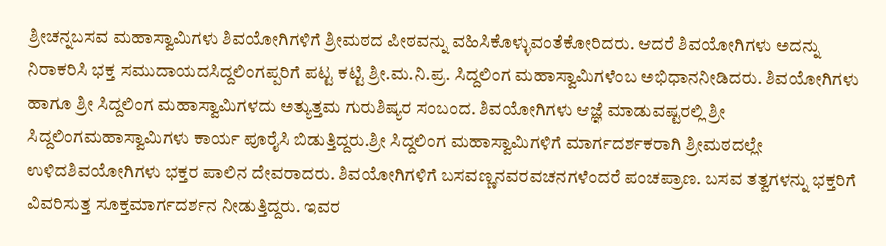ಶ್ರೀಚನ್ನಬಸವ ಮಹಾಸ್ವಾಮಿಗಳು ಶಿವಯೋಗಿಗಳಿಗೆ ಶ್ರೀಮಠದ ಪೀಠವನ್ನು ವಹಿಸಿಕೊಳ್ಳುವಂತೆಕೋರಿದರು. ಆದರೆ ಶಿವಯೋಗಿಗಳು ಅದನ್ನು ನಿರಾಕರಿಸಿ ಭಕ್ತ ಸಮುದಾಯದಸಿದ್ದಲಿಂಗಪ್ಪರಿಗೆ ಪಟ್ಟ ಕಟ್ಟಿ ಶ್ರೀ.ಮ.ನಿ.ಪ್ರ. ಸಿದ್ದಲಿಂಗ ಮಹಾಸ್ವಾಮಿಗಳೆಂಬ ಅಭಿಧಾನನೀಡಿದರು. ಶಿವಯೋಗಿಗಳು ಹಾಗೂ ಶ್ರೀ ಸಿದ್ದಲಿಂಗ ಮಹಾಸ್ವಾಮಿಗಳದು ಅತ್ಯುತ್ತಮ ಗುರುಶಿಷ್ಯರ ಸಂಬಂದ. ಶಿವಯೋಗಿಗಳು ಆಜ್ಞೆ ಮಾಡುವಷ್ಟರಲ್ಲಿ ಶ್ರೀ ಸಿದ್ದಲಿಂಗಮಹಾಸ್ವಾಮಿಗಳು ಕಾರ್ಯ ಪೂರೈಸಿ ಬಿಡುತ್ತಿದ್ದರು.ಶ್ರೀ ಸಿದ್ದಲಿಂಗ ಮಹಾಸ್ವಾಮಿಗಳಿಗೆ ಮಾರ್ಗದರ್ಶಕರಾಗಿ ಶ್ರೀಮಠದಲ್ಲೇ ಉಳಿದಶಿವಯೋಗಿಗಳು ಭಕ್ತರ ಪಾಲಿನ ದೇವರಾದರು. ಶಿವಯೋಗಿಗಳಿಗೆ ಬಸವಣ್ಣನವರವಚನಗಳೆಂದರೆ ಪಂಚಪ್ರಾಣ. ಬಸವ ತತ್ವಗಳನ್ನು ಭಕ್ತರಿಗೆ ವಿವರಿಸುತ್ತ ಸೂಕ್ತಮಾರ್ಗದರ್ಶನ ನೀಡುತ್ತಿದ್ದರು. ಇವರ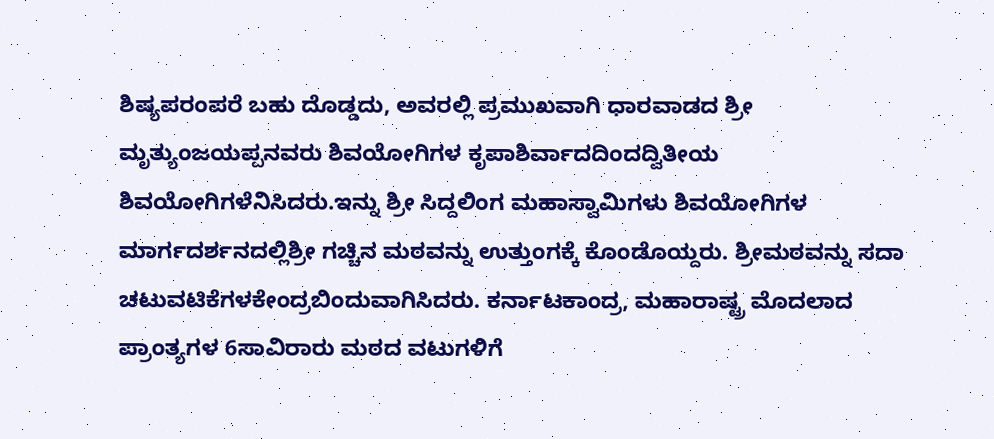ಶಿಷ್ಯಪರಂಪರೆ ಬಹು ದೊಡ್ಡದು, ಅವರಲ್ಲಿ ಪ್ರಮುಖವಾಗಿ ಧಾರವಾಡದ ಶ್ರೀ ಮೃತ್ಯುಂಜಯಪ್ಪನವರು ಶಿವಯೋಗಿಗಳ ಕೃಪಾಶಿರ್ವಾದದಿಂದದ್ವಿತೀಯ ಶಿವಯೋಗಿಗಳೆನಿಸಿದರು.ಇನ್ನು ಶ್ರೀ ಸಿದ್ದಲಿಂಗ ಮಹಾಸ್ವಾಮಿಗಳು ಶಿವಯೋಗಿಗಳ ಮಾರ್ಗದರ್ಶನದಲ್ಲಿಶ್ರೀ ಗಚ್ಚಿನ ಮಠವನ್ನು ಉತ್ತುಂಗಕ್ಕೆ ಕೊಂಡೊಯ್ದರು. ಶ್ರೀಮಠವನ್ನು ಸದಾ ಚಟುವಟಿಕೆಗಳಕೇಂದ್ರಬಿಂದುವಾಗಿಸಿದರು. ಕರ್ನಾಟಕಾಂದ್ರ, ಮಹಾರಾಷ್ಟ್ರ ಮೊದಲಾದ ಪ್ರಾಂತ್ಯಗಳ 6ಸಾವಿರಾರು ಮಠದ ವಟುಗಳಿಗೆ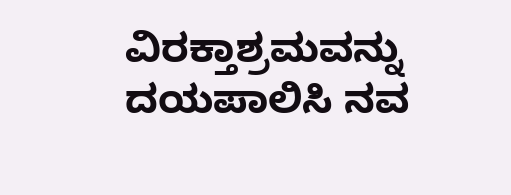ವಿರಕ್ತಾಶ್ರಮವನ್ನು ದಯಪಾಲಿಸಿ ನವ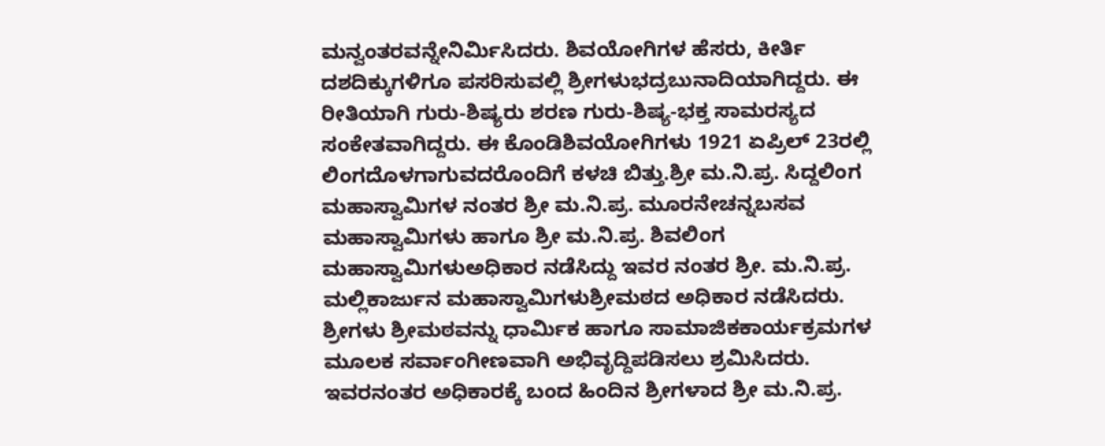ಮನ್ವಂತರವನ್ನೇನಿರ್ಮಿಸಿದರು. ಶಿವಯೋಗಿಗಳ ಹೆಸರು, ಕೀರ್ತಿ ದಶದಿಕ್ಕುಗಳಿಗೂ ಪಸರಿಸುವಲ್ಲಿ ಶ್ರೀಗಳುಭದ್ರಬುನಾದಿಯಾಗಿದ್ದರು. ಈ ರೀತಿಯಾಗಿ ಗುರು-ಶಿಷ್ಯರು ಶರಣ ಗುರು-ಶಿಷ್ಯ-ಭಕ್ತ ಸಾಮರಸ್ಯದ ಸಂಕೇತವಾಗಿದ್ದರು. ಈ ಕೊಂಡಿಶಿವಯೋಗಿಗಳು 1921 ಏಪ್ರಿಲ್ 23ರಲ್ಲಿ ಲಿಂಗದೊಳಗಾಗುವದರೊಂದಿಗೆ ಕಳಚಿ ಬಿತ್ತು.ಶ್ರೀ ಮ.ನಿ.ಪ್ರ. ಸಿದ್ದಲಿಂಗ ಮಹಾಸ್ವಾಮಿಗಳ ನಂತರ ಶ್ರೀ ಮ.ನಿ.ಪ್ರ. ಮೂರನೇಚನ್ನಬಸವ ಮಹಾಸ್ವಾಮಿಗಳು ಹಾಗೂ ಶ್ರೀ ಮ.ನಿ.ಪ್ರ. ಶಿವಲಿಂಗ ಮಹಾಸ್ವಾಮಿಗಳುಅಧಿಕಾರ ನಡೆಸಿದ್ದು ಇವರ ನಂತರ ಶ್ರೀ. ಮ.ನಿ.ಪ್ರ. ಮಲ್ಲಿಕಾರ್ಜುನ ಮಹಾಸ್ವಾಮಿಗಳುಶ್ರೀಮಠದ ಅಧಿಕಾರ ನಡೆಸಿದರು. ಶ್ರೀಗಳು ಶ್ರೀಮಠವನ್ನು ಧಾರ್ಮಿಕ ಹಾಗೂ ಸಾಮಾಜಿಕಕಾರ್ಯಕ್ರಮಗಳ ಮೂಲಕ ಸರ್ವಾಂಗೀಣವಾಗಿ ಅಭಿವೃದ್ದಿಪಡಿಸಲು ಶ್ರಮಿಸಿದರು. ಇವರನಂತರ ಅಧಿಕಾರಕ್ಕೆ ಬಂದ ಹಿಂದಿನ ಶ್ರೀಗಳಾದ ಶ್ರೀ ಮ.ನಿ.ಪ್ರ.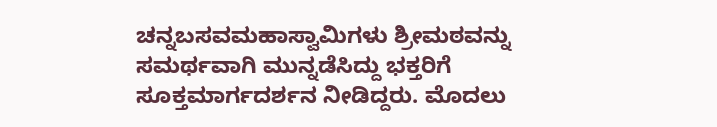ಚನ್ನಬಸವಮಹಾಸ್ವಾಮಿಗಳು ಶ್ರೀಮಠವನ್ನು ಸಮರ್ಥವಾಗಿ ಮುನ್ನಡೆಸಿದ್ದು ಭಕ್ತರಿಗೆ ಸೂಕ್ತಮಾರ್ಗದರ್ಶನ ನೀಡಿದ್ದರು. ಮೊದಲು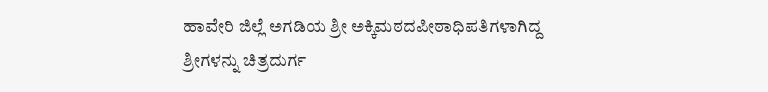ಹಾವೇರಿ ಜಿಲ್ಲೆ ಅಗಡಿಯ ಶ್ರೀ ಅಕ್ಕಿಮಠದಪೀಠಾಧಿಪತಿಗಳಾಗಿದ್ದ ಶ್ರೀಗಳನ್ನು ಚಿತ್ರದುರ್ಗ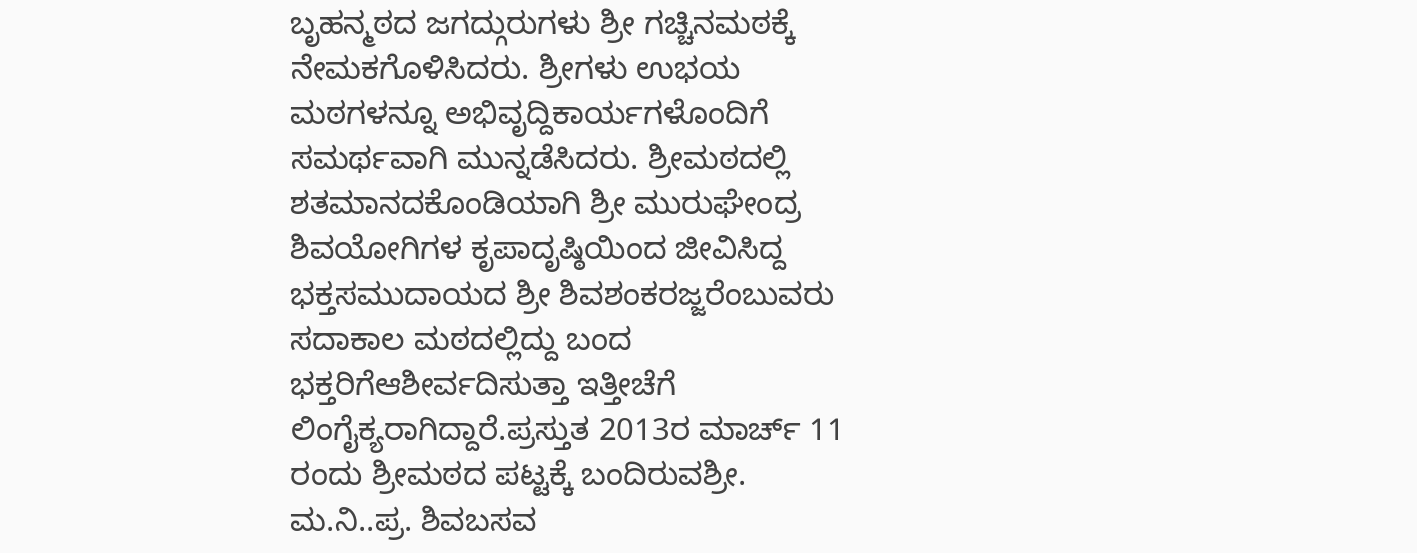ಬೃಹನ್ಮಠದ ಜಗದ್ಗುರುಗಳು ಶ್ರೀ ಗಚ್ಚಿನಮಠಕ್ಕೆ ನೇಮಕಗೊಳಿಸಿದರು. ಶ್ರೀಗಳು ಉಭಯ ಮಠಗಳನ್ನೂ ಅಭಿವೃದ್ದಿಕಾರ್ಯಗಳೊಂದಿಗೆ ಸಮರ್ಥವಾಗಿ ಮುನ್ನಡೆಸಿದರು. ಶ್ರೀಮಠದಲ್ಲಿ ಶತಮಾನದಕೊಂಡಿಯಾಗಿ ಶ್ರೀ ಮುರುಘೇಂದ್ರ ಶಿವಯೋಗಿಗಳ ಕೃಪಾದೃಷ್ಠಿಯಿಂದ ಜೀವಿಸಿದ್ದ ಭಕ್ತಸಮುದಾಯದ ಶ್ರೀ ಶಿವಶಂಕರಜ್ಜರೆಂಬುವರು ಸದಾಕಾಲ ಮಠದಲ್ಲಿದ್ದು ಬಂದ ಭಕ್ತರಿಗೆಆಶೀರ್ವದಿಸುತ್ತಾ ಇತ್ತೀಚೆಗೆ ಲಿಂಗೈಕ್ಯರಾಗಿದ್ದಾರೆ.ಪ್ರಸ್ತುತ 2013ರ ಮಾರ್ಚ್ 11 ರಂದು ಶ್ರೀಮಠದ ಪಟ್ಟಕ್ಕೆ ಬಂದಿರುವಶ್ರೀ. ಮ.ನಿ..ಪ್ರ. ಶಿವಬಸವ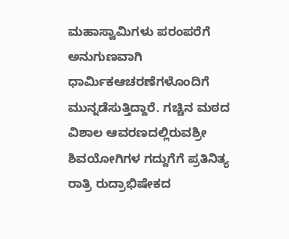ಮಹಾಸ್ವಾಮಿಗಳು ಪರಂಪರೆಗೆ ಅನುಗುಣವಾಗಿ ಧಾರ್ಮಿಕಆಚರಣೆಗಳೊಂದಿಗೆ ಮುನ್ನಡೆಸುತ್ತಿದ್ದಾರೆ. ಗಚ್ಚಿನ ಮಠದ ವಿಶಾಲ ಆವರಣದಲ್ಲಿರುವಶ್ರೀ ಶಿವಯೋಗಿಗಳ ಗದ್ದುಗೆಗೆ ಪ್ರತಿನಿತ್ಯ ರಾತ್ರಿ ರುದ್ರಾಭಿಷೇಕದ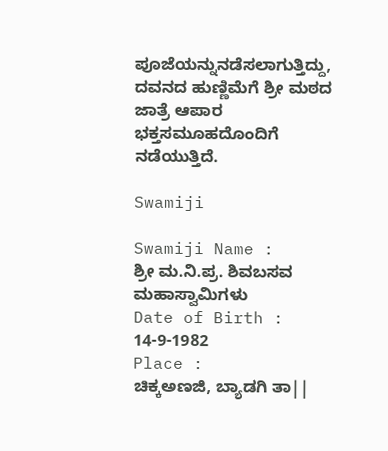ಪೂಜೆಯನ್ನುನಡೆಸಲಾಗುತ್ತಿದ್ದು, ದವನದ ಹುಣ್ಣಿಮೆಗೆ ಶ್ರೀ ಮಠದ ಜಾತ್ರೆ ಆಪಾರ ಭಕ್ತಸಮೂಹದೊಂದಿಗೆ ನಡೆಯುತ್ತಿದೆ.

Swamiji

Swamiji Name :
ಶ್ರೀ ಮ.ನಿ.ಪ್ರ. ಶಿವಬಸವ ಮಹಾಸ್ವಾಮಿಗಳು
Date of Birth :
14-9-1982
Place :
ಚಿಕ್ಕಅಣಜಿ, ಬ್ಯಾಡಗಿ ತಾ||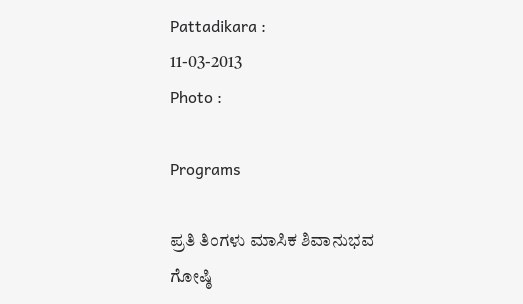Pattadikara :
11-03-2013
Photo :

Programs

ಪ್ರತಿ ತಿಂಗಳು ಮಾಸಿಕ ಶಿವಾನುಭವ ಗೋಷ್ಠಿ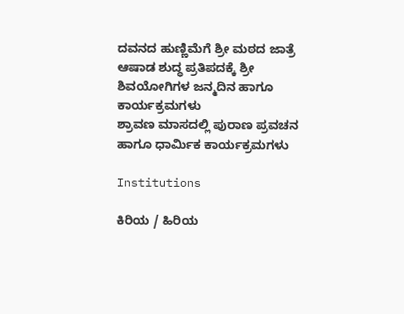ದವನದ ಹುಣ್ಣಿಮೆಗೆ ಶ್ರೀ ಮಠದ ಜಾತ್ರೆ
ಆಷಾಡ ಶುದ್ಧ ಪ್ರತಿಪದಕ್ಕೆ ಶ್ರೀ ಶಿವಯೋಗಿಗಳ ಜನ್ಮದಿನ ಹಾಗೂ ಕಾರ್ಯಕ್ರಮಗಳು
ಶ್ರಾವಣ ಮಾಸದಲ್ಲಿ ಪುರಾಣ ಪ್ರವಚನ ಹಾಗೂ ಧಾರ್ಮಿಕ ಕಾರ್ಯಕ್ರಮಗಳು

Institutions

ಕಿರಿಯ / ಹಿರಿಯ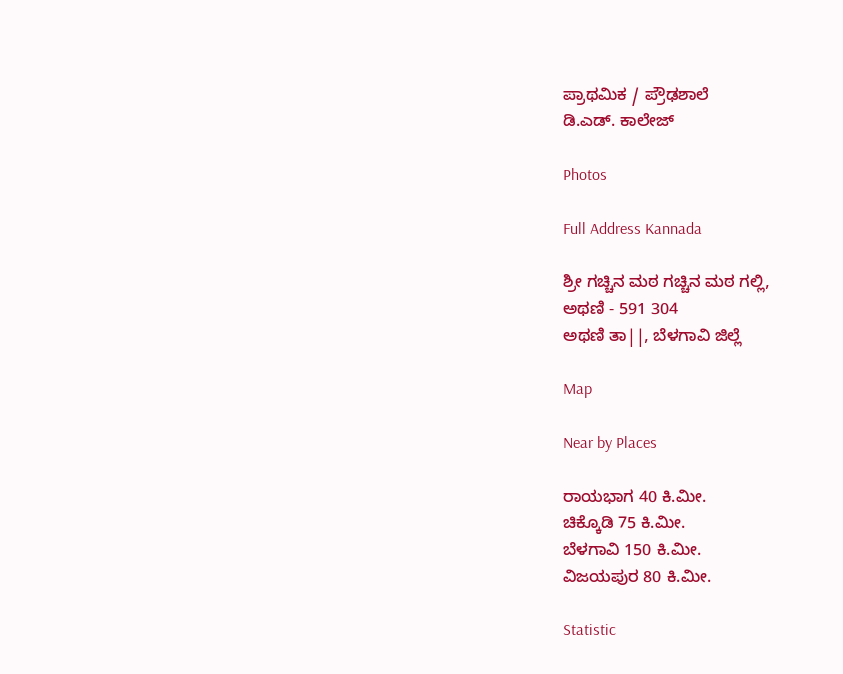ಪ್ರಾಥಮಿಕ / ಪ್ರೌಢಶಾಲೆ
ಡಿ.ಎಡ್. ಕಾಲೇಜ್

Photos

Full Address Kannada

ಶ್ರೀ ಗಚ್ಚಿನ ಮಠ ಗಚ್ಚಿನ ಮಠ ಗಲ್ಲಿ,
ಅಥಣಿ - 591 304
ಅಥಣಿ ತಾ||, ಬೆಳಗಾವಿ ಜಿಲ್ಲೆ

Map

Near by Places

ರಾಯಭಾಗ 40 ಕಿ.ಮೀ.
ಚಿಕ್ಕೊಡಿ 75 ಕಿ.ಮೀ.
ಬೆಳಗಾವಿ 150 ಕಿ.ಮೀ.
ವಿಜಯಪುರ 80 ಕಿ.ಮೀ.

Statistic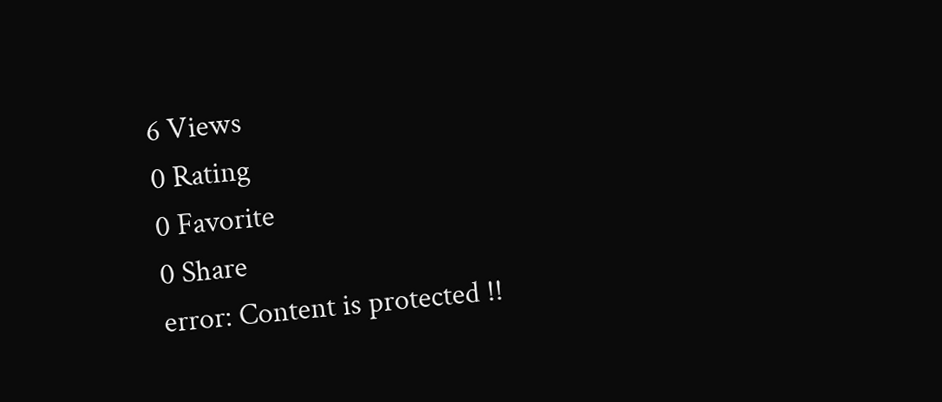6 Views
0 Rating
0 Favorite
0 Share
error: Content is protected !!